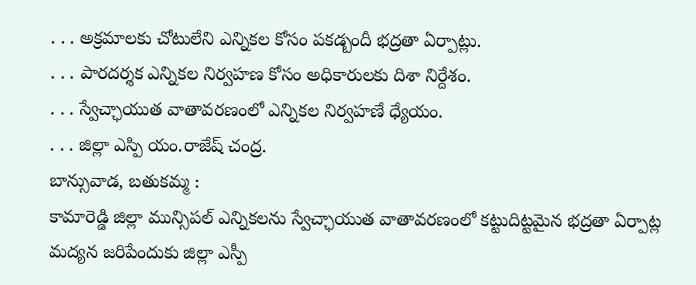. . . అక్రమాలకు చోటులేని ఎన్నికల కోసం పకడ్బందీ భద్రతా ఏర్పాట్లు.
. . . పారదర్శక ఎన్నికల నిర్వహణ కోసం అధికారులకు దిశా నిర్దేశం.
. . . స్వేచ్ఛాయుత వాతావరణంలో ఎన్నికల నిర్వహణే ధ్యేయం.
. . . జిల్లా ఎస్పి యం.రాజేష్ చంద్ర.
బాన్సువాడ, బతుకమ్మ :
కామారెడ్డి జిల్లా మున్సిపల్ ఎన్నికలను స్వేచ్ఛాయుత వాతావరణంలో కట్టుదిట్టమైన భద్రతా ఏర్పాట్ల మద్యన జరిపేందుకు జిల్లా ఎస్పీ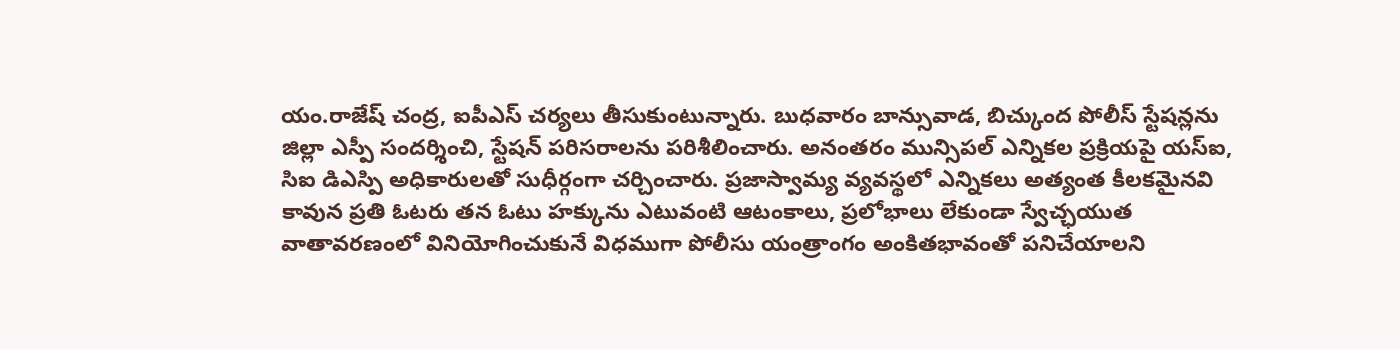యం.రాజేష్ చంద్ర, ఐపీఎస్ చర్యలు తీసుకుంటున్నారు. బుధవారం బాన్సువాడ, బిచ్కుంద పోలీస్ స్టేషన్లను జిల్లా ఎస్పీ సందర్శించి, స్టేషన్ పరిసరాలను పరిశీలించారు. అనంతరం మున్సిపల్ ఎన్నికల ప్రక్రియపై యస్ఐ, సిఐ డిఎస్పి అధికారులతో సుధీర్గంగా చర్చించారు. ప్రజాస్వామ్య వ్యవస్థలో ఎన్నికలు అత్యంత కీలకమైనవి కావున ప్రతి ఓటరు తన ఓటు హక్కును ఎటువంటి ఆటంకాలు, ప్రలోభాలు లేకుండా స్వేచ్ఛయుత వాతావరణంలో వినియోగించుకునే విధముగా పోలీసు యంత్రాంగం అంకితభావంతో పనిచేయాలని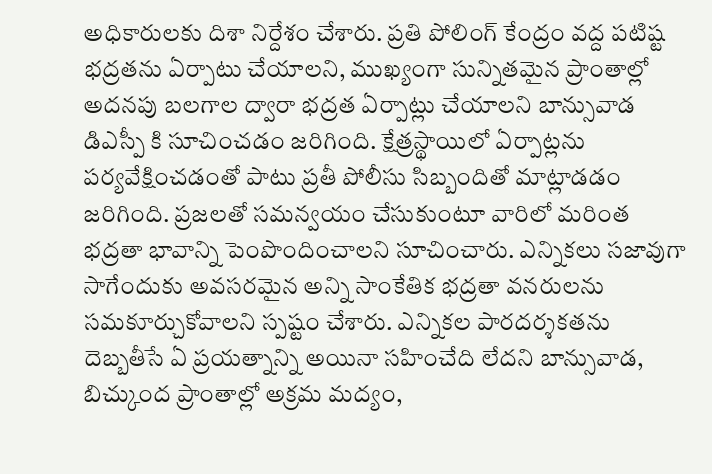అధికారులకు దిశా నిర్దేశం చేశారు. ప్రతి పోలింగ్ కేంద్రం వద్ద పటిష్ట భద్రతను ఏర్పాటు చేయాలని, ముఖ్యంగా సున్నితమైన ప్రాంతాల్లో అదనపు బలగాల ద్వారా భద్రత ఏర్పాట్లు చేయాలని బాన్సువాడ డిఎస్పీ కి సూచించడం జరిగింది. క్షేత్రస్థాయిలో ఏర్పాట్లను పర్యవేక్షించడంతో పాటు ప్రతీ పోలీసు సిబ్బందితో మాట్లాడడం జరిగింది. ప్రజలతో సమన్వయం చేసుకుంటూ వారిలో మరింత భద్రతా భావాన్ని పెంపొందించాలని సూచించారు. ఎన్నికలు సజావుగా సాగేందుకు అవసరమైన అన్ని సాంకేతిక భద్రతా వనరులను సమకూర్చుకోవాలని స్పష్టం చేశారు. ఎన్నికల పారదర్శకతను దెబ్బతీసే ఏ ప్రయత్నాన్ని అయినా సహించేది లేదని బాన్సువాడ, బిచ్కుంద ప్రాంతాల్లో అక్రమ మద్యం,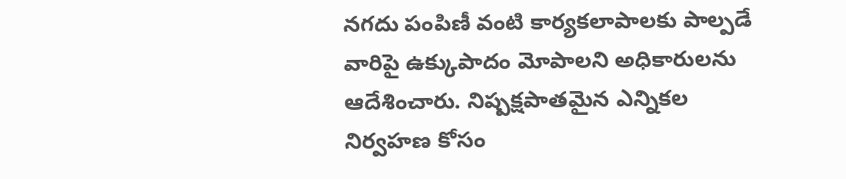నగదు పంపిణీ వంటి కార్యకలాపాలకు పాల్పడే వారిపై ఉక్కుపాదం మోపాలని అధికారులను ఆదేశించారు. నిష్పక్షపాతమైన ఎన్నికల నిర్వహణ కోసం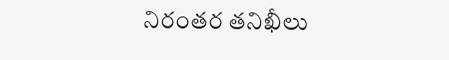నిరంతర తనిఖీలు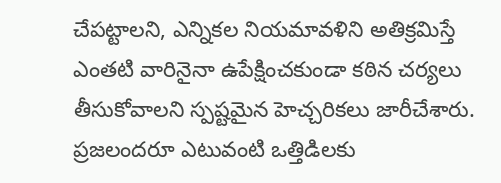చేపట్టాలని, ఎన్నికల నియమావళిని అతిక్రమిస్తే ఎంతటి వారినైనా ఉపేక్షించకుండా కఠిన చర్యలు తీసుకోవాలని స్పష్టమైన హెచ్చరికలు జారీచేశారు. ప్రజలందరూ ఎటువంటి ఒత్తిడిలకు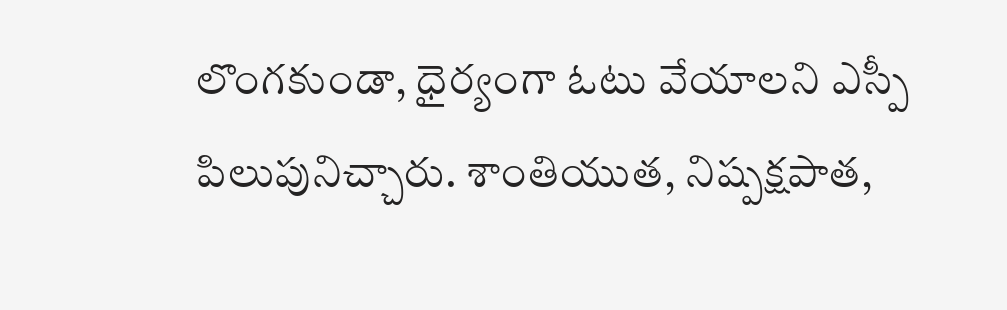లొంగకుండా, ధైర్యంగా ఓటు వేయాలని ఎస్పీ పిలుపునిచ్చారు. శాంతియుత, నిష్పక్షపాత,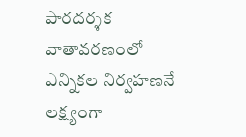పారదర్శక వాతావరణంలో ఎన్నికల నిర్వహణనే లక్ష్యంగా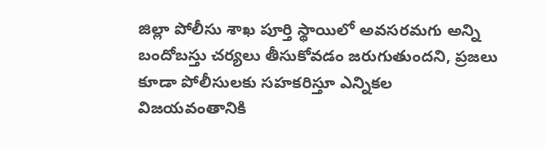జిల్లా పోలీసు శాఖ పూర్తి స్థాయిలో అవసరమగు అన్ని బందోబస్తు చర్యలు తీసుకోవడం జరుగుతుందని, ప్రజలు కూడా పోలీసులకు సహకరిస్తూ ఎన్నికల విజయవంతానికి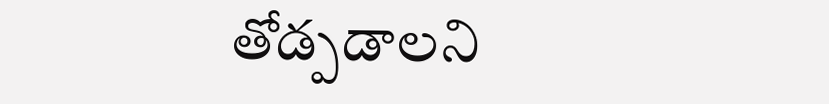తోడ్పడాలని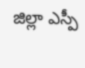జిల్లా ఎస్పీ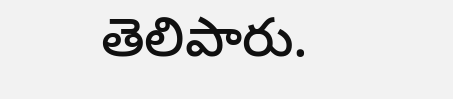తెలిపారు.